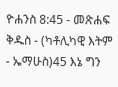ዮሐንስ 8:45 - መጽሐፍ ቅዱስ - (ካቶሊካዊ እትም - ኤማሁስ)45 እኔ ግን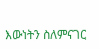እውነትን ስለምናገር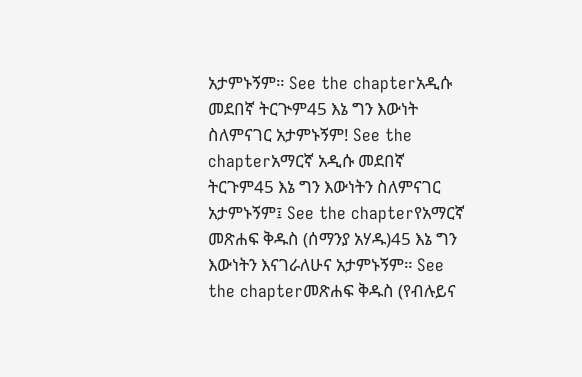አታምኑኝም። See the chapterአዲሱ መደበኛ ትርጒም45 እኔ ግን እውነት ስለምናገር አታምኑኝም! See the chapterአማርኛ አዲሱ መደበኛ ትርጉም45 እኔ ግን እውነትን ስለምናገር አታምኑኝም፤ See the chapterየአማርኛ መጽሐፍ ቅዱስ (ሰማንያ አሃዱ)45 እኔ ግን እውነትን እናገራለሁና አታምኑኝም። See the chapterመጽሐፍ ቅዱስ (የብሉይና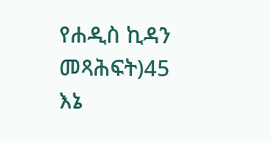የሐዲስ ኪዳን መጻሕፍት)45 እኔ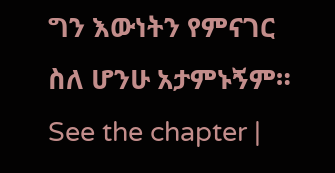ግን እውነትን የምናገር ስለ ሆንሁ አታምኑኝም። See the chapter |